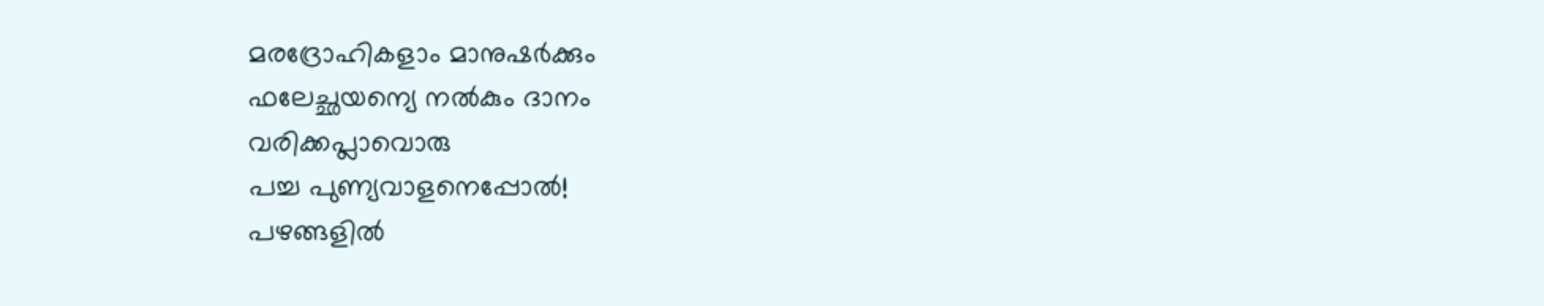മരദ്രോഹികളാം മാനുഷർക്കും
ഫലേച്ഛയന്യെ നൽകും ദാനം
വരിക്കപ്ലാവൊരു
പച്ച പുണ്യവാളനെപ്പോൽ!
പഴങ്ങളിൽ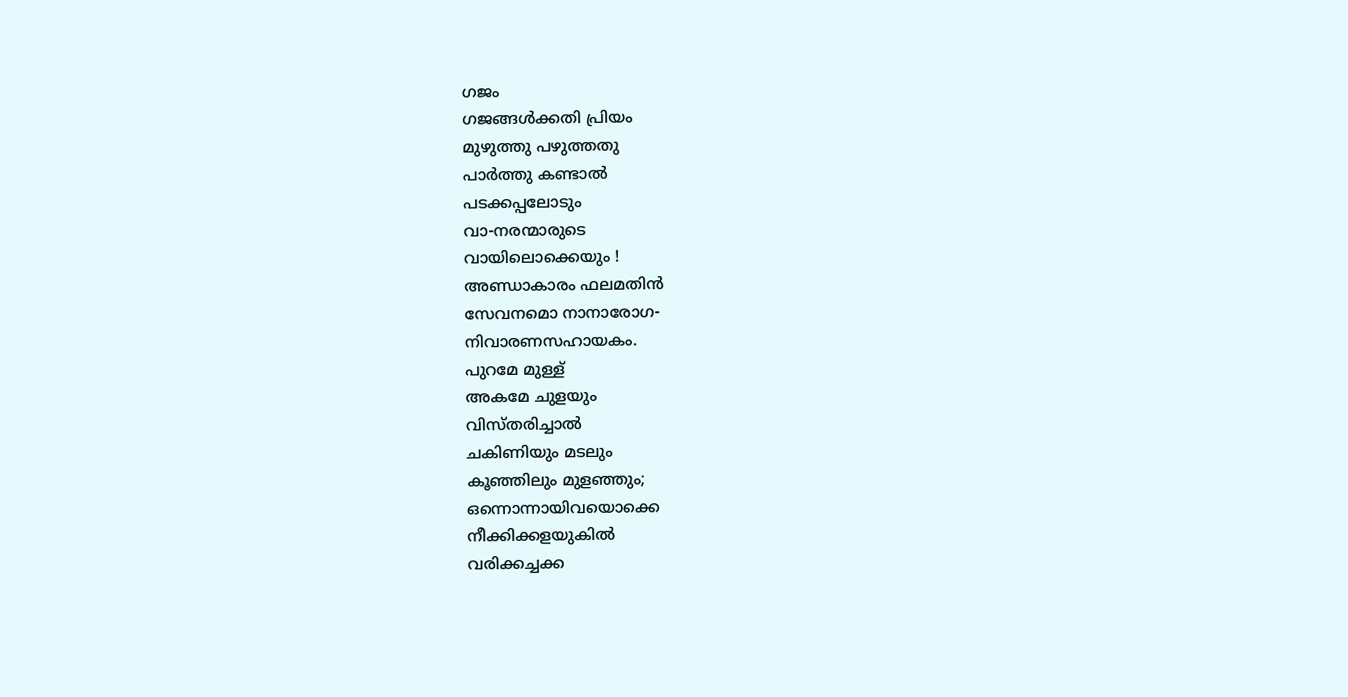ഗജം
ഗജങ്ങൾക്കതി പ്രിയം
മുഴുത്തു പഴുത്തതു
പാർത്തു കണ്ടാൽ
പടക്കപ്പലോടും
വാ-നരന്മാരുടെ
വായിലൊക്കെയും !
അണ്ഡാകാരം ഫലമതിൻ
സേവനമൊ നാനാരോഗ-
നിവാരണസഹായകം.
പുറമേ മുള്ള്
അകമേ ചുളയും
വിസ്തരിച്ചാൽ
ചകിണിയും മടലും
കൂഞ്ഞിലും മുളഞ്ഞും;
ഒന്നൊന്നായിവയൊക്കെ
നീക്കിക്കളയുകിൽ
വരിക്കച്ചക്ക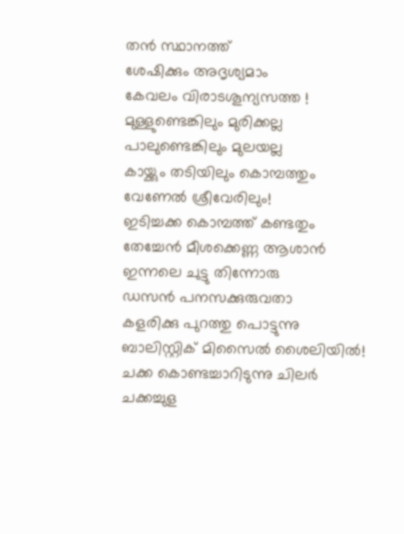തൻ സ്ഥാനത്ത്
ശേഷിക്കും അദൃശ്യമാം
കേവലം വിരാടശൂന്യസത്ത !
മുള്ളുണ്ടെങ്കിലും മുരിക്കല്ല
പാലുണ്ടെങ്കിലും മുലയല്ല
കായ്ക്കും തടിയിലും കൊമ്പത്തും
വേണേൽ ശ്രീവേരിലും!
ഇടിച്ചക്ക കൊമ്പത്ത് കണ്ടതും
തേച്ചേൻ മീശക്കെണ്ണ ആശാൻ
ഇന്നലെ ചുട്ടു തിന്നോരു
ഡസൻ പനസക്കുരുവതാ
കളരിക്കു പുറത്തു പൊട്ടുന്നു
ബാലിസ്റ്റിക് മിസൈൽ ശൈലിയിൽ!
ചക്ക കൊണ്ടച്ചാറിടുന്നു ചിലർ
ചക്കച്ചുള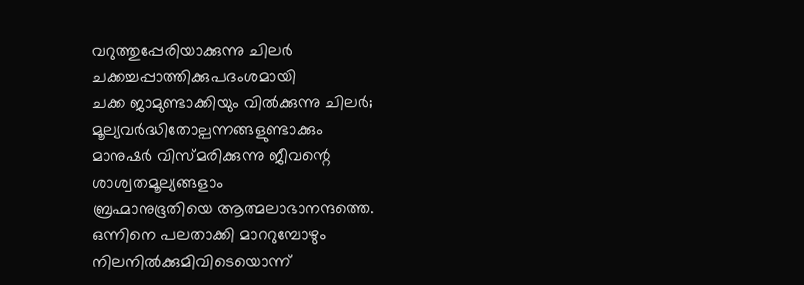വറുത്തുപ്പേരിയാക്കുന്നു ചിലർ
ചക്കച്ചപ്പാത്തിക്കുപദംശമായി
ചക്ക ജാമുണ്ടാക്കിയും വിൽക്കുന്നു ചിലർ;
മൂല്യവർദ്ധിതോല്പന്നങ്ങളുണ്ടാക്കും
മാനുഷർ വിസ്മരിക്കുന്നു ജീവന്റെ
ശാശ്വതമൂല്യങ്ങളാം
ബ്രഹ്മാനുഭൂതിയെ ആത്മലാഭാനന്ദത്തെ.
ഒന്നിനെ പലതാക്കി മാററുമ്പോഴും
നിലനിൽക്കുമിവിടെയൊന്ന്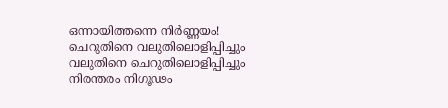ഒന്നായിത്തന്നെ നിർണ്ണയം!
ചെറുതിനെ വലുതിലൊളിപ്പിച്ചും
വലുതിനെ ചെറുതിലൊളിപ്പിച്ചും
നിരന്തരം നിഗൂഢം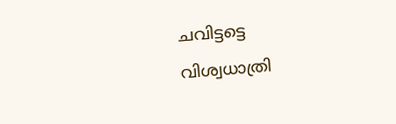ചവിട്ടട്ടെ
വിശ്വധാത്രി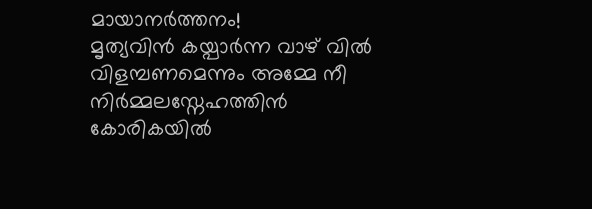മായാനർത്തനം!
മൃത്യവിൻ കയ്പാർന്ന വാഴ് വിൽ
വിളമ്പണമെന്നും അമ്മേ നീ
നിർമ്മലസ്നേഹത്തിൻ കോരികയിൽ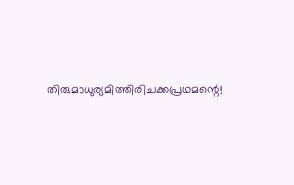തിരുമാധുര്യമിത്തിരിചക്കപ്രഥമന്റെ!